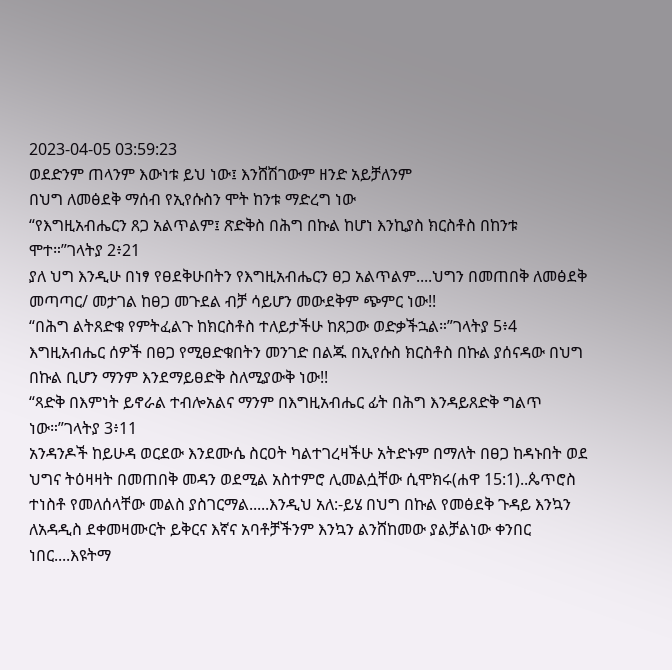2023-04-05 03:59:23
ወደድንም ጠላንም እውነቱ ይህ ነው፤ እንሸሽገውም ዘንድ አይቻለንም
በህግ ለመፅደቅ ማሰብ የኢየሱስን ሞት ከንቱ ማድረግ ነው
“የእግዚአብሔርን ጸጋ አልጥልም፤ ጽድቅስ በሕግ በኩል ከሆነ እንኪያስ ክርስቶስ በከንቱ ሞተ።”ገላትያ 2፥21
ያለ ህግ እንዲሁ በነፃ የፀደቅሁበትን የእግዚአብሔርን ፀጋ አልጥልም....ህግን በመጠበቅ ለመፅደቅ መጣጣር/ መታገል ከፀጋ መጉደል ብቻ ሳይሆን መውደቅም ጭምር ነው!!
“በሕግ ልትጸድቁ የምትፈልጉ ከክርስቶስ ተለይታችሁ ከጸጋው ወድቃችኋል።”ገላትያ 5፥4
እግዚአብሔር ሰዎች በፀጋ የሚፀድቁበትን መንገድ በልጁ በኢየሱስ ክርስቶስ በኩል ያሰናዳው በህግ በኩል ቢሆን ማንም እንደማይፀድቅ ስለሚያውቅ ነው!!
“ጻድቅ በእምነት ይኖራል ተብሎአልና ማንም በእግዚአብሔር ፊት በሕግ እንዳይጸድቅ ግልጥ ነው።”ገላትያ 3፥11
አንዳንዶች ከይሁዳ ወርደው እንደሙሴ ስርዐት ካልተገረዛችሁ አትድኑም በማለት በፀጋ ከዳኑበት ወደ ህግና ትዕዛዛት በመጠበቅ መዳን ወደሚል አስተምሮ ሊመልሷቸው ሲሞክሩ(ሐዋ 15:1)..ጴጥሮስ ተነስቶ የመለሰላቸው መልስ ያስገርማል.....እንዲህ አለ:-ይሄ በህግ በኩል የመፅደቅ ጉዳይ እንኳን ለአዳዲስ ደቀመዛሙርት ይቅርና እኛና አባቶቻችንም እንኳን ልንሸከመው ያልቻልነው ቀንበር ነበር....እዩትማ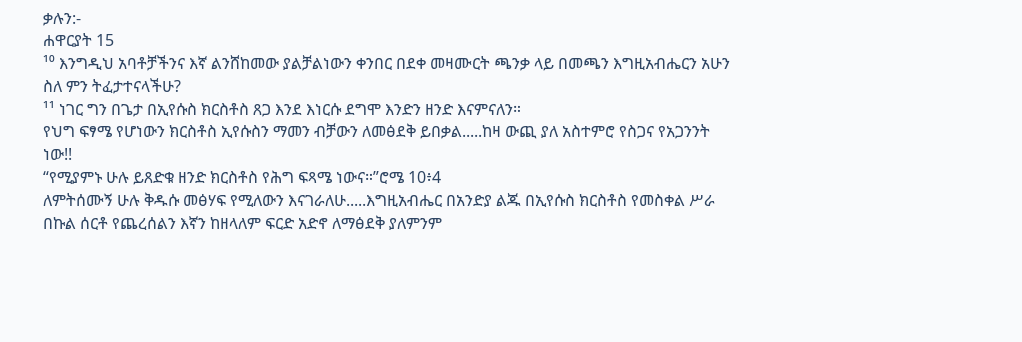ቃሉን:-
ሐዋርያት 15
¹⁰ እንግዲህ አባቶቻችንና እኛ ልንሸከመው ያልቻልነውን ቀንበር በደቀ መዛሙርት ጫንቃ ላይ በመጫን እግዚአብሔርን አሁን ስለ ምን ትፈታተናላችሁ?
¹¹ ነገር ግን በጌታ በኢየሱስ ክርስቶስ ጸጋ እንደ እነርሱ ደግሞ እንድን ዘንድ እናምናለን።
የህግ ፍፃሜ የሆነውን ክርስቶስ ኢየሱስን ማመን ብቻውን ለመፅደቅ ይበቃል.....ከዛ ውጪ ያለ አስተምሮ የስጋና የአጋንንት ነው!!
“የሚያምኑ ሁሉ ይጸድቁ ዘንድ ክርስቶስ የሕግ ፍጻሜ ነውና።”ሮሜ 10፥4
ለምትሰሙኝ ሁሉ ቅዱሱ መፅሃፍ የሚለውን እናገራለሁ.....እግዚአብሔር በአንድያ ልጁ በኢየሱስ ክርስቶስ የመስቀል ሥራ በኩል ሰርቶ የጨረሰልን እኛን ከዘላለም ፍርድ አድኖ ለማፅደቅ ያለምንም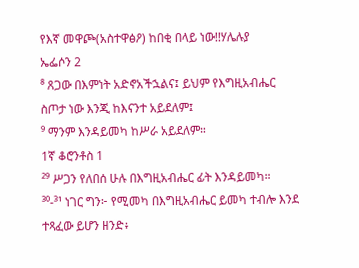የእኛ መዋጮ(አስተዋፅዖ) ከበቂ በላይ ነው!!ሃሌሉያ
ኤፌሶን 2
⁸ ጸጋው በእምነት አድኖአችኋልና፤ ይህም የእግዚአብሔር ስጦታ ነው እንጂ ከእናንተ አይደለም፤
⁹ ማንም እንዳይመካ ከሥራ አይደለም።
1ኛ ቆሮንቶስ 1
²⁹ ሥጋን የለበሰ ሁሉ በእግዚአብሔር ፊት እንዳይመካ።
³⁰-³¹ ነገር ግን፦ የሚመካ በእግዚአብሔር ይመካ ተብሎ እንደ ተጻፈው ይሆን ዘንድ፥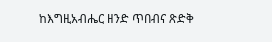ከእግዚአብሔር ዘንድ ጥበብና ጽድቅ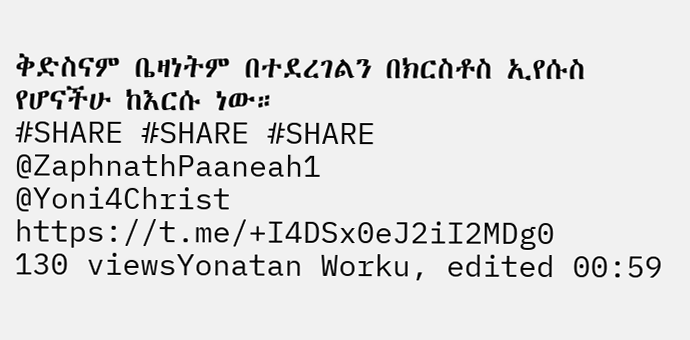ቅድስናም ቤዛነትም በተደረገልን በክርስቶስ ኢየሱስ የሆናችሁ ከእርሱ ነው።
#SHARE #SHARE #SHARE
@ZaphnathPaaneah1
@Yoni4Christ
https://t.me/+I4DSx0eJ2iI2MDg0
130 viewsYonatan Worku, edited 00:59